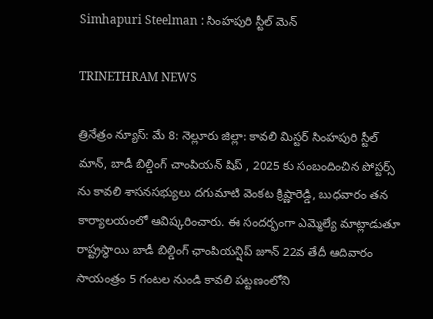Simhapuri Steelman : సింహపురి స్టీల్ మెన్

TRINETHRAM NEWS

త్రినేత్రం న్యూస్: మే 8: నెల్లూరు జిల్లా: కావలి మిస్టర్ సింహపురి స్టీల్ మాన్, బాడీ బిల్డింగ్ చాంపియన్ షిప్ , 2025 కు సంబందించిన పోస్టర్స్ ను కావలి శాసనసభ్యులు దగుమాటి వెంకట క్రిష్ణారెడ్డి, బుధవారం తన కార్యాలయంలో ఆవిష్కరించారు. ఈ సందర్భంగా ఎమ్మెల్యే మాట్లాడుతూ రాష్ట్రస్థాయి బాడీ బిల్డింగ్ ఛాంపియన్షిప్ జూన్ 22వ తేదీ ఆదివారం సాయంత్రం 5 గంటల నుండి కావలి పట్టణంలోని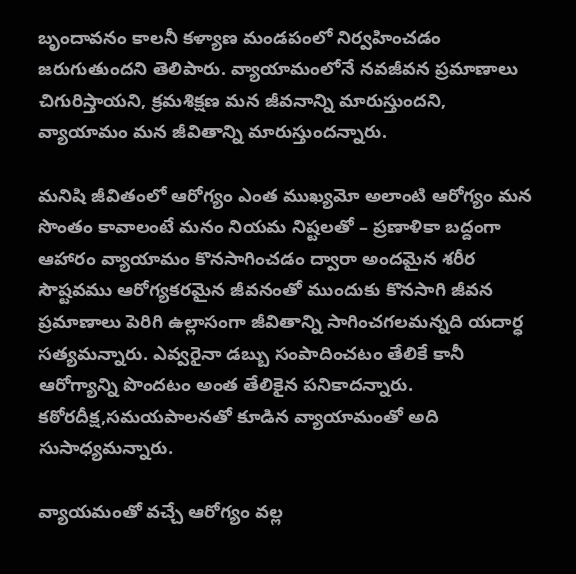బృందావనం కాలనీ కళ్యాణ మండపంలో నిర్వహించడం జరుగుతుందని తెలిపారు. వ్యాయామంలోనే నవజీవన ప్రమాణాలు చిగురిస్తాయని, క్రమశిక్షణ మన జీవనాన్ని మారుస్తుందని, వ్యాయామం మన జీవితాన్ని మారుస్తుందన్నారు.

మనిషి జీవితంలో ఆరోగ్యం ఎంత ముఖ్యమో అలాంటి ఆరోగ్యం మన సొంతం కావాలంటే మనం నియమ నిష్టలతో – ప్రణాళికా బద్దంగా ఆహారం వ్యాయామం కొనసాగించడం ద్వారా అందమైన శరీర సౌష్టవము ఆరోగ్యకరమైన జీవనంతో ముందుకు కొనసాగి జీవన ప్రమాణాలు పెరిగి ఉల్లాసంగా జీవితాన్ని సాగించగలమన్నది యదార్ధ సత్యమన్నారు. ఎవ్వరైనా డబ్బు సంపాదించటం తేలికే కానీ ఆరోగ్యాన్ని పొందటం అంత తేలికైన పనికాదన్నారు. కఠోరదీక్ష,సమయపాలనతో కూడిన వ్యాయామంతో అది సుసాధ్యమన్నారు.

వ్యాయమంతో వచ్చే ఆరోగ్యం వల్ల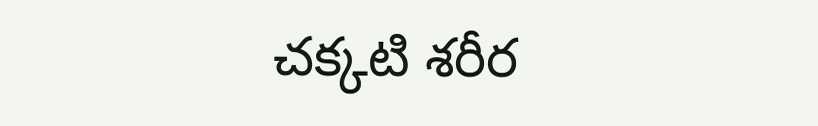చక్కటి శరీర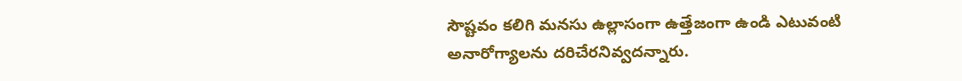సౌష్టవం కలిగి మనసు ఉల్లాసంగా ఉత్తేజంగా ఉండి ఎటువంటి అనారోగ్యాలను దరిచేరనివ్వదన్నారు.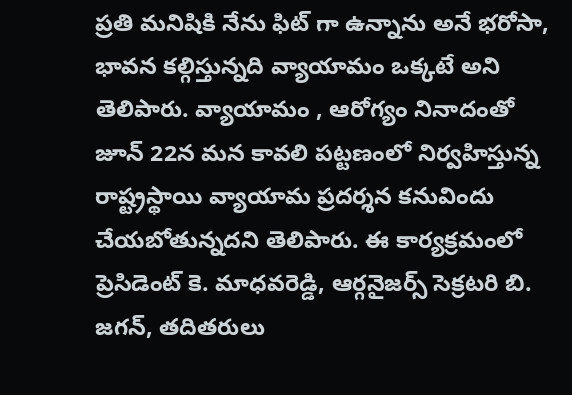ప్రతి మనిషికి నేను ఫిట్ గా ఉన్నాను అనే భరోసా, భావన కల్గిస్తున్నది వ్యాయామం ఒక్కటే అని తెలిపారు. వ్యాయామం , ఆరోగ్యం నినాదంతో జూన్ 22న మన కావలి పట్టణంలో నిర్వహిస్తున్న రాష్ట్రస్థాయి వ్యాయామ ప్రదర్శన కనువిందు చేయబోతున్నదని తెలిపారు. ఈ కార్యక్రమంలో ప్రెసిడెంట్ కె. మాధవరెడ్డి, ఆర్గనైజర్స్ సెక్రటరి బి. జగన్, తదితరులు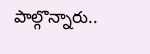పాల్గొన్నారు..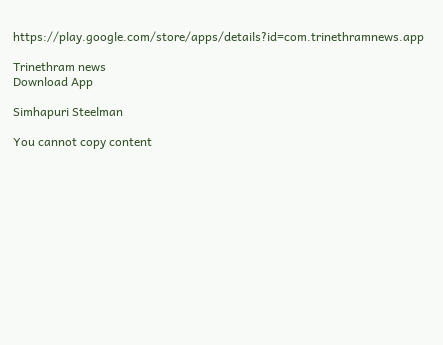https://play.google.com/store/apps/details?id=com.trinethramnews.app

Trinethram news
Download App

Simhapuri Steelman

You cannot copy content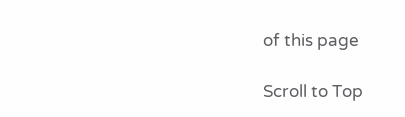of this page

Scroll to Top